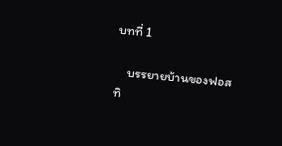บทที่ 1

    บรรยายบ้านของฟอสทิ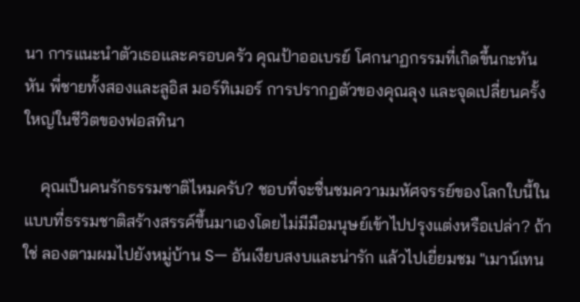นา การแนะนำตัวเธอและครอบครัว คุณป้าออเบรย์ โศกนาฏกรรมที่เกิดขึ้นกะทันหัน พี่ชายทั้งสองและลูอิส มอร์ทิเมอร์ การปรากฏตัวของคุณลุง และจุดเปลี่ยนครั้งใหญ่ในชีวิตของฟอสทินา

    คุณเป็นคนรักธรรมชาติไหมครับ? ชอบที่จะชื่นชมความมหัศจรรย์ของโลกใบนี้ในแบบที่ธรรมชาติสร้างสรรค์ขึ้นมาเองโดยไม่มีมือมนุษย์เข้าไปปรุงแต่งหรือเปล่า? ถ้าใช่ ลองตามผมไปยังหมู่บ้าน S— อันเงียบสงบและน่ารัก แล้วไปเยี่ยมชม "เมาน์เทน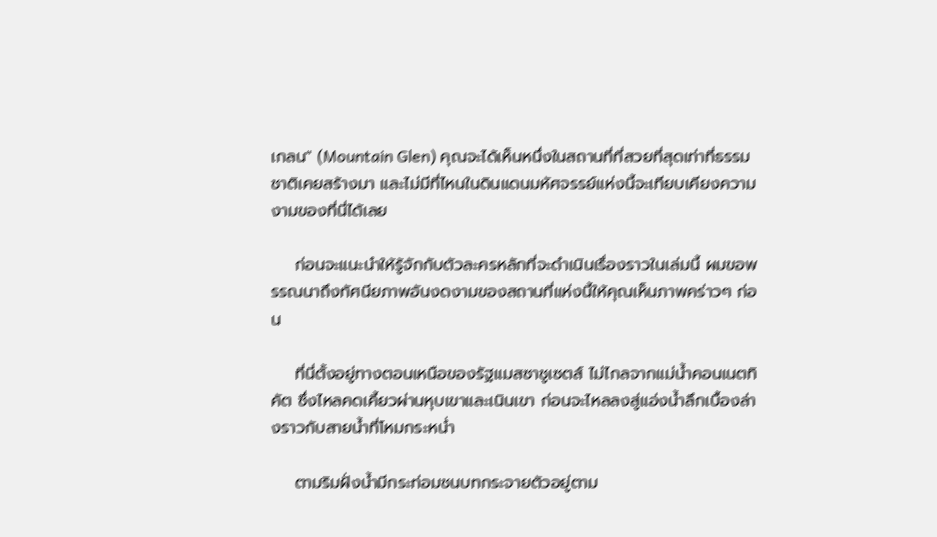เกลน" (Mountain Glen) คุณจะได้เห็นหนึ่งในสถานที่ที่สวยที่สุดเท่าที่ธรรมชาติเคยสร้างมา และไม่มีที่ไหนในดินแดนมหัศจรรย์แห่งนี้จะเทียบเคียงความงามของที่นี่ได้เลย

    ก่อนจะแนะนำให้รู้จักกับตัวละครหลักที่จะดำเนินเรื่องราวในเล่มนี้ ผมขอพรรณนาถึงทัศนียภาพอันงดงามของสถานที่แห่งนี้ให้คุณเห็นภาพคร่าวๆ ก่อน

    ที่นี่ตั้งอยู่ทางตอนเหนือของรัฐแมสซาชูเซตส์ ไม่ไกลจากแม่น้ำคอนเนตทิคัต ซึ่งไหลคดเคี้ยวผ่านหุบเขาและเนินเขา ก่อนจะไหลลงสู่แอ่งน้ำลึกเบื้องล่างราวกับสายน้ำที่โหมกระหน่ำ

    ตามริมฝั่งน้ำมีกระท่อมชนบทกระจายตัวอยู่ตาม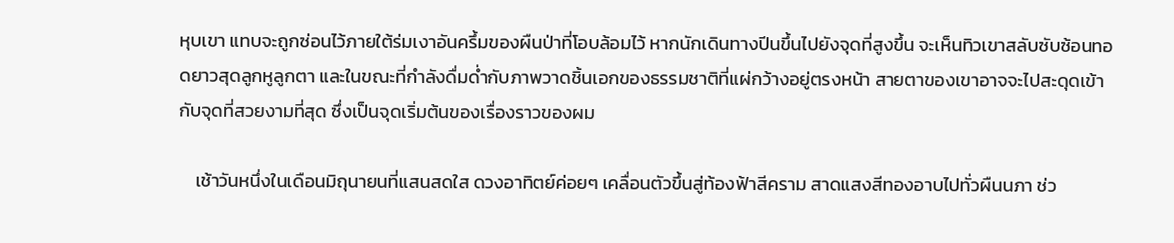หุบเขา แทบจะถูกซ่อนไว้ภายใต้ร่มเงาอันครึ้มของผืนป่าที่โอบล้อมไว้ หากนักเดินทางปีนขึ้นไปยังจุดที่สูงขึ้น จะเห็นทิวเขาสลับซับซ้อนทอดยาวสุดลูกหูลูกตา และในขณะที่กำลังดื่มด่ำกับภาพวาดชิ้นเอกของธรรมชาติที่แผ่กว้างอยู่ตรงหน้า สายตาของเขาอาจจะไปสะดุดเข้ากับจุดที่สวยงามที่สุด ซึ่งเป็นจุดเริ่มต้นของเรื่องราวของผม

    เช้าวันหนึ่งในเดือนมิถุนายนที่แสนสดใส ดวงอาทิตย์ค่อยๆ เคลื่อนตัวขึ้นสู่ท้องฟ้าสีคราม สาดแสงสีทองอาบไปทั่วผืนนภา ช่ว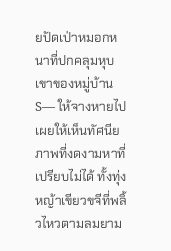ยปัดเป่าหมอกหนาที่ปกคลุมหุบเขาของหมู่บ้าน S— ให้จางหายไป เผยให้เห็นทัศนียภาพที่งดงามหาที่เปรียบไม่ได้ ทั้งทุ่งหญ้าเขียวขจีที่พลิ้วไหวตามลมยาม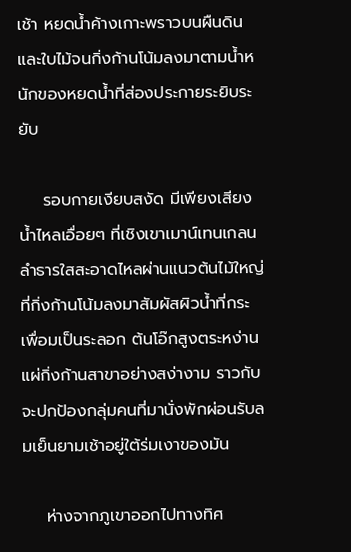เช้า หยดน้ำค้างเกาะพราวบนผืนดินและใบไม้จนกิ่งก้านโน้มลงมาตามน้ำหนักของหยดน้ำที่ส่องประกายระยิบระยับ

    รอบกายเงียบสงัด มีเพียงเสียงน้ำไหลเอื่อยๆ ที่เชิงเขาเมาน์เทนเกลน ลำธารใสสะอาดไหลผ่านแนวต้นไม้ใหญ่ที่กิ่งก้านโน้มลงมาสัมผัสผิวน้ำที่กระเพื่อมเป็นระลอก ต้นโอ๊กสูงตระหง่านแผ่กิ่งก้านสาขาอย่างสง่างาม ราวกับจะปกป้องกลุ่มคนที่มานั่งพักผ่อนรับลมเย็นยามเช้าอยู่ใต้ร่มเงาของมัน

    ห่างจากภูเขาออกไปทางทิศ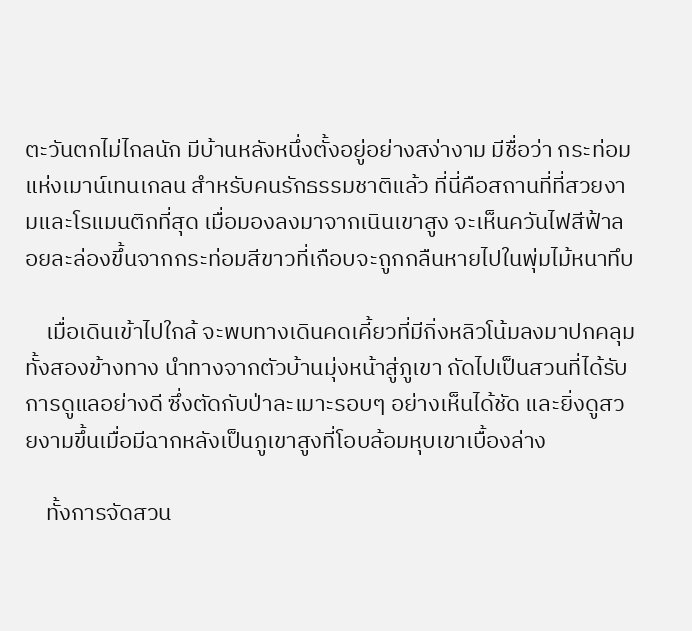ตะวันตกไม่ไกลนัก มีบ้านหลังหนึ่งตั้งอยู่อย่างสง่างาม มีชื่อว่า กระท่อมแห่งเมาน์เทนเกลน สำหรับคนรักธรรมชาติแล้ว ที่นี่คือสถานที่ที่สวยงามและโรแมนติกที่สุด เมื่อมองลงมาจากเนินเขาสูง จะเห็นควันไฟสีฟ้าลอยละล่องขึ้นจากกระท่อมสีขาวที่เกือบจะถูกกลืนหายไปในพุ่มไม้หนาทึบ

    เมื่อเดินเข้าไปใกล้ จะพบทางเดินคดเคี้ยวที่มีกิ่งหลิวโน้มลงมาปกคลุมทั้งสองข้างทาง นำทางจากตัวบ้านมุ่งหน้าสู่ภูเขา ถัดไปเป็นสวนที่ได้รับการดูแลอย่างดี ซึ่งตัดกับป่าละเมาะรอบๆ อย่างเห็นได้ชัด และยิ่งดูสวยงามขึ้นเมื่อมีฉากหลังเป็นภูเขาสูงที่โอบล้อมหุบเขาเบื้องล่าง

    ทั้งการจัดสวน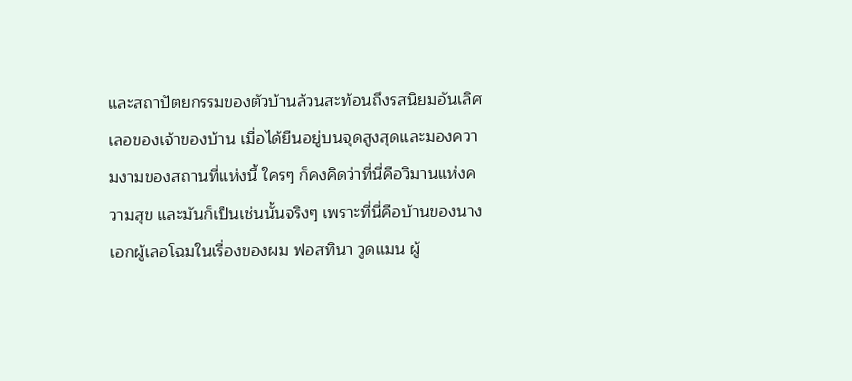และสถาปัตยกรรมของตัวบ้านล้วนสะท้อนถึงรสนิยมอันเลิศเลอของเจ้าของบ้าน เมื่อได้ยืนอยู่บนจุดสูงสุดและมองความงามของสถานที่แห่งนี้ ใครๆ ก็คงคิดว่าที่นี่คือวิมานแห่งความสุข และมันก็เป็นเช่นนั้นจริงๆ เพราะที่นี่คือบ้านของนางเอกผู้เลอโฉมในเรื่องของผม ฟอสทินา วูดแมน ผู้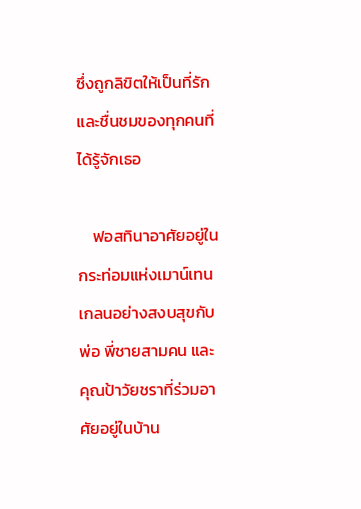ซึ่งถูกลิขิตให้เป็นที่รักและชื่นชมของทุกคนที่ได้รู้จักเธอ

    ฟอสทินาอาศัยอยู่ในกระท่อมแห่งเมาน์เทนเกลนอย่างสงบสุขกับพ่อ พี่ชายสามคน และคุณป้าวัยชราที่ร่วมอาศัยอยู่ในบ้าน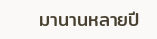มานานหลายปี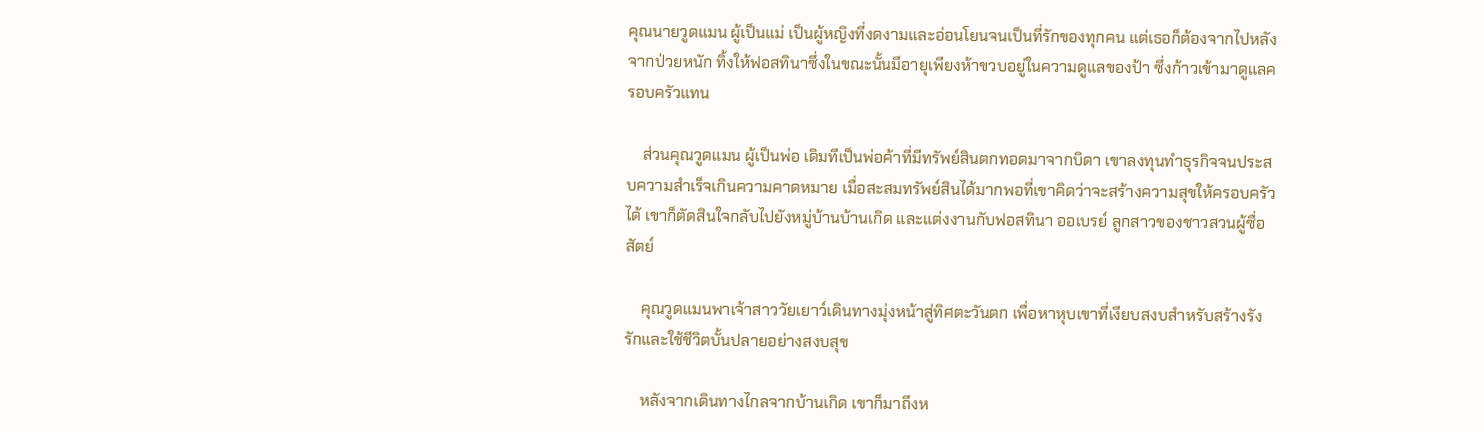คุณนายวูดแมน ผู้เป็นแม่ เป็นผู้หญิงที่งดงามและอ่อนโยนจนเป็นที่รักของทุกคน แต่เธอก็ต้องจากไปหลังจากป่วยหนัก ทิ้งให้ฟอสทินาซึ่งในขณะนั้นมีอายุเพียงห้าขวบอยู่ในความดูแลของป้า ซึ่งก้าวเข้ามาดูแลครอบครัวแทน

    ส่วนคุณวูดแมน ผู้เป็นพ่อ เดิมทีเป็นพ่อค้าที่มีทรัพย์สินตกทอดมาจากบิดา เขาลงทุนทำธุรกิจจนประสบความสำเร็จเกินความคาดหมาย เมื่อสะสมทรัพย์สินได้มากพอที่เขาคิดว่าจะสร้างความสุขให้ครอบครัวได้ เขาก็ตัดสินใจกลับไปยังหมู่บ้านบ้านเกิด และแต่งงานกับฟอสทินา ออเบรย์ ลูกสาวของชาวสวนผู้ซื่อสัตย์

    คุณวูดแมนพาเจ้าสาววัยเยาว์เดินทางมุ่งหน้าสู่ทิศตะวันตก เพื่อหาหุบเขาที่เงียบสงบสำหรับสร้างรังรักและใช้ชีวิตบั้นปลายอย่างสงบสุข

    หลังจากเดินทางไกลจากบ้านเกิด เขาก็มาถึงห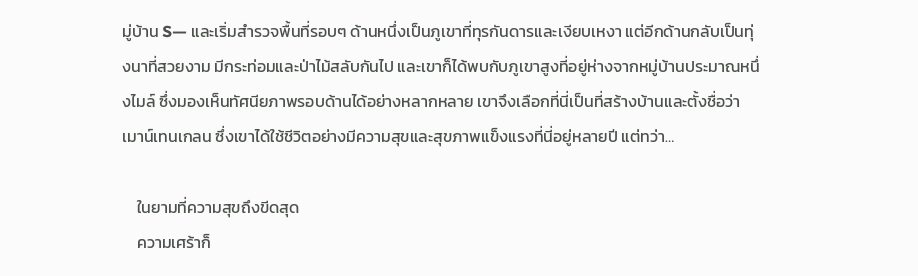มู่บ้าน S— และเริ่มสำรวจพื้นที่รอบๆ ด้านหนึ่งเป็นภูเขาที่ทุรกันดารและเงียบเหงา แต่อีกด้านกลับเป็นทุ่งนาที่สวยงาม มีกระท่อมและป่าไม้สลับกันไป และเขาก็ได้พบกับภูเขาสูงที่อยู่ห่างจากหมู่บ้านประมาณหนึ่งไมล์ ซึ่งมองเห็นทัศนียภาพรอบด้านได้อย่างหลากหลาย เขาจึงเลือกที่นี่เป็นที่สร้างบ้านและตั้งชื่อว่า เมาน์เทนเกลน ซึ่งเขาได้ใช้ชีวิตอย่างมีความสุขและสุขภาพแข็งแรงที่นี่อยู่หลายปี แต่ทว่า…

    ในยามที่ความสุขถึงขีดสุด
    ความเศร้าก็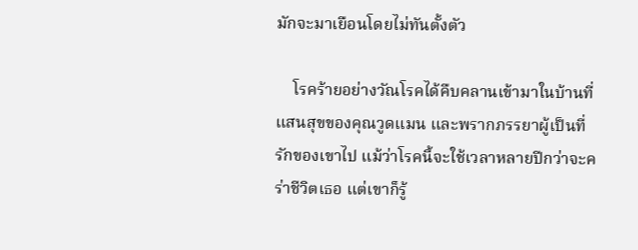มักจะมาเยือนโดยไม่ทันตั้งตัว

    โรคร้ายอย่างวัณโรคได้คืบคลานเข้ามาในบ้านที่แสนสุขของคุณวูดแมน และพรากภรรยาผู้เป็นที่รักของเขาไป แม้ว่าโรคนี้จะใช้เวลาหลายปีกว่าจะคร่าชีวิตเธอ แต่เขาก็รู้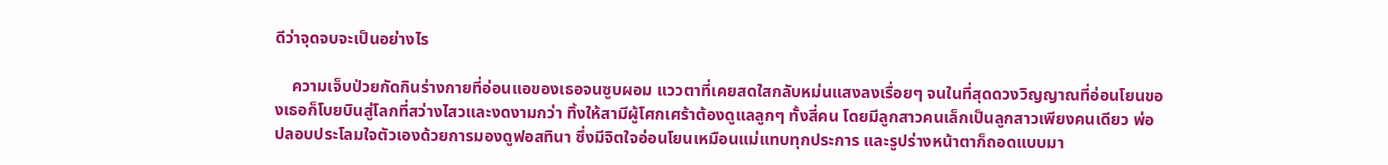ดีว่าจุดจบจะเป็นอย่างไร

    ความเจ็บป่วยกัดกินร่างกายที่อ่อนแอของเธอจนซูบผอม แววตาที่เคยสดใสกลับหม่นแสงลงเรื่อยๆ จนในที่สุดดวงวิญญาณที่อ่อนโยนของเธอก็โบยบินสู่โลกที่สว่างไสวและงดงามกว่า ทิ้งให้สามีผู้โศกเศร้าต้องดูแลลูกๆ ทั้งสี่คน โดยมีลูกสาวคนเล็กเป็นลูกสาวเพียงคนเดียว พ่อปลอบประโลมใจตัวเองด้วยการมองดูฟอสทินา ซึ่งมีจิตใจอ่อนโยนเหมือนแม่แทบทุกประการ และรูปร่างหน้าตาก็ถอดแบบมา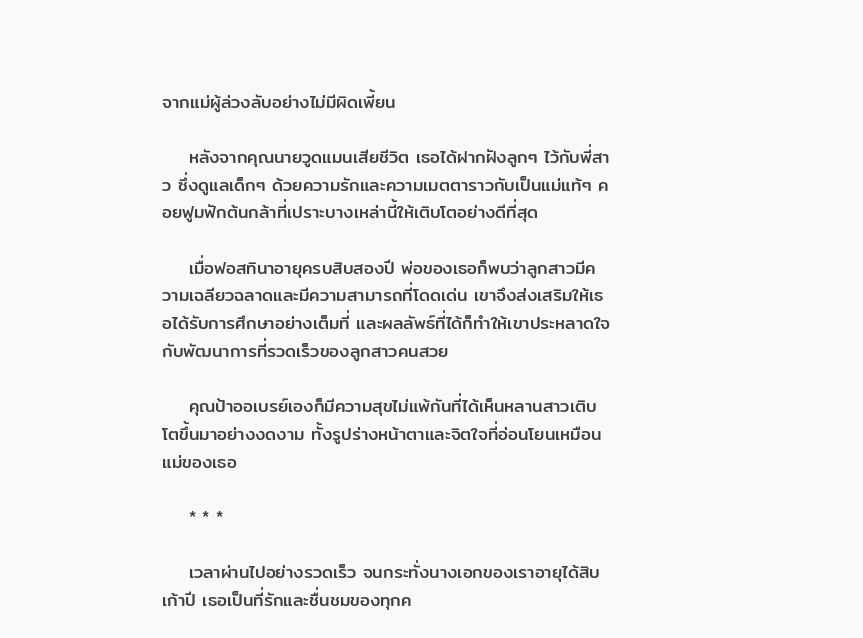จากแม่ผู้ล่วงลับอย่างไม่มีผิดเพี้ยน

    หลังจากคุณนายวูดแมนเสียชีวิต เธอได้ฝากฝังลูกๆ ไว้กับพี่สาว ซึ่งดูแลเด็กๆ ด้วยความรักและความเมตตาราวกับเป็นแม่แท้ๆ คอยฟูมฟักต้นกล้าที่เปราะบางเหล่านี้ให้เติบโตอย่างดีที่สุด

    เมื่อฟอสทินาอายุครบสิบสองปี พ่อของเธอก็พบว่าลูกสาวมีความเฉลียวฉลาดและมีความสามารถที่โดดเด่น เขาจึงส่งเสริมให้เธอได้รับการศึกษาอย่างเต็มที่ และผลลัพธ์ที่ได้ก็ทำให้เขาประหลาดใจกับพัฒนาการที่รวดเร็วของลูกสาวคนสวย

    คุณป้าออเบรย์เองก็มีความสุขไม่แพ้กันที่ได้เห็นหลานสาวเติบโตขึ้นมาอย่างงดงาม ทั้งรูปร่างหน้าตาและจิตใจที่อ่อนโยนเหมือนแม่ของเธอ

    * * *

    เวลาผ่านไปอย่างรวดเร็ว จนกระทั่งนางเอกของเราอายุได้สิบเก้าปี เธอเป็นที่รักและชื่นชมของทุกค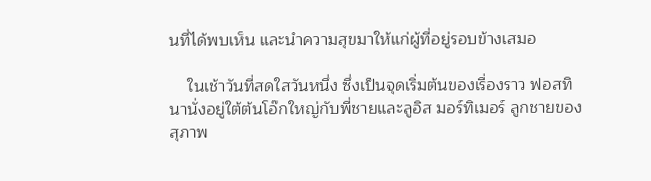นที่ได้พบเห็น และนำความสุขมาให้แก่ผู้ที่อยู่รอบข้างเสมอ

    ในเช้าวันที่สดใสวันหนึ่ง ซึ่งเป็นจุดเริ่มต้นของเรื่องราว ฟอสทินานั่งอยู่ใต้ต้นโอ๊กใหญ่กับพี่ชายและลูอิส มอร์ทิเมอร์ ลูกชายของสุภาพ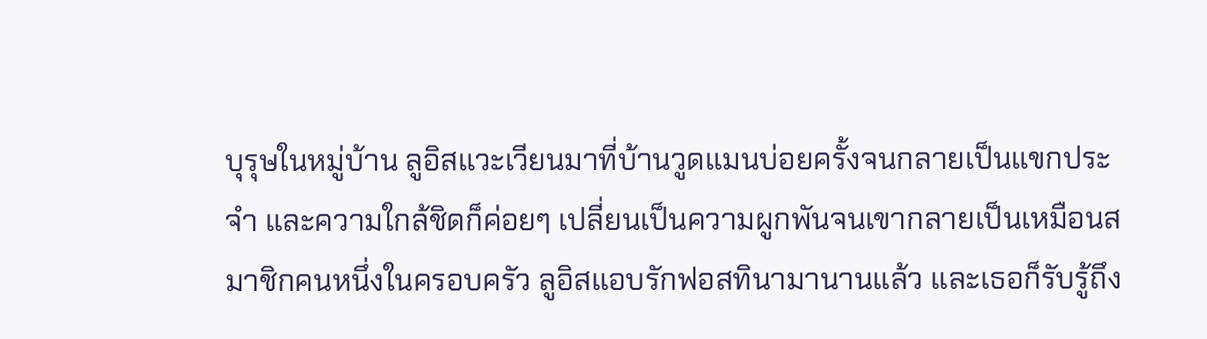บุรุษในหมู่บ้าน ลูอิสแวะเวียนมาที่บ้านวูดแมนบ่อยครั้งจนกลายเป็นแขกประจำ และความใกล้ชิดก็ค่อยๆ เปลี่ยนเป็นความผูกพันจนเขากลายเป็นเหมือนสมาชิกคนหนึ่งในครอบครัว ลูอิสแอบรักฟอสทินามานานแล้ว และเธอก็รับรู้ถึง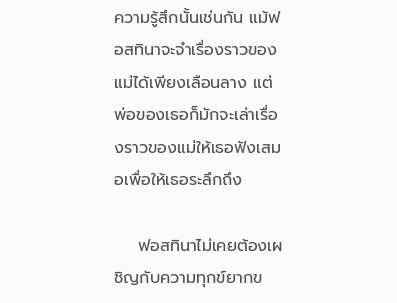ความรู้สึกนั้นเช่นกัน แม้ฟอสทินาจะจำเรื่องราวของแม่ได้เพียงเลือนลาง แต่พ่อของเธอก็มักจะเล่าเรื่องราวของแม่ให้เธอฟังเสมอเพื่อให้เธอระลึกถึง

    ฟอสทินาไม่เคยต้องเผชิญกับความทุกข์ยากข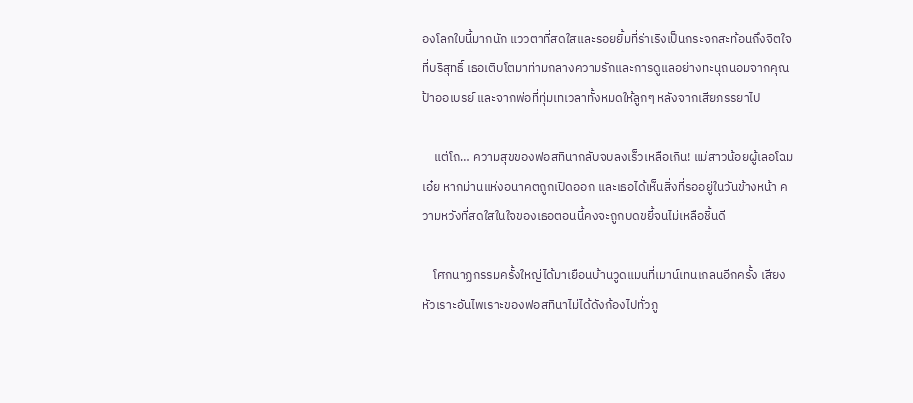องโลกใบนี้มากนัก แววตาที่สดใสและรอยยิ้มที่ร่าเริงเป็นกระจกสะท้อนถึงจิตใจที่บริสุทธิ์ เธอเติบโตมาท่ามกลางความรักและการดูแลอย่างทะนุถนอมจากคุณป้าออเบรย์ และจากพ่อที่ทุ่มเทเวลาทั้งหมดให้ลูกๆ หลังจากเสียภรรยาไป

    แต่โถ… ความสุขของฟอสทินากลับจบลงเร็วเหลือเกิน! แม่สาวน้อยผู้เลอโฉมเอ๋ย หากม่านแห่งอนาคตถูกเปิดออก และเธอได้เห็นสิ่งที่รออยู่ในวันข้างหน้า ความหวังที่สดใสในใจของเธอตอนนี้คงจะถูกบดขยี้จนไม่เหลือชิ้นดี

    โศกนาฏกรรมครั้งใหญ่ได้มาเยือนบ้านวูดแมนที่เมาน์เทนเกลนอีกครั้ง เสียงหัวเราะอันไพเราะของฟอสทินาไม่ได้ดังก้องไปทั่วภู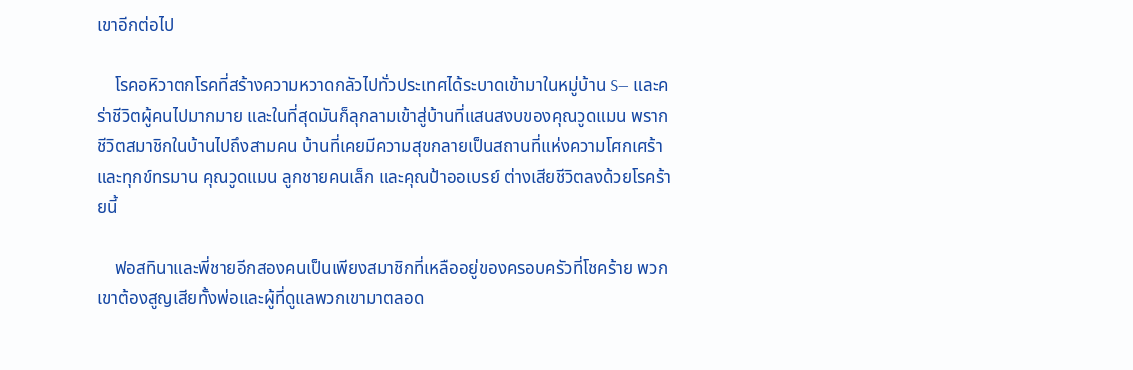เขาอีกต่อไป

    โรคอหิวาตกโรคที่สร้างความหวาดกลัวไปทั่วประเทศได้ระบาดเข้ามาในหมู่บ้าน S— และคร่าชีวิตผู้คนไปมากมาย และในที่สุดมันก็ลุกลามเข้าสู่บ้านที่แสนสงบของคุณวูดแมน พรากชีวิตสมาชิกในบ้านไปถึงสามคน บ้านที่เคยมีความสุขกลายเป็นสถานที่แห่งความโศกเศร้าและทุกข์ทรมาน คุณวูดแมน ลูกชายคนเล็ก และคุณป้าออเบรย์ ต่างเสียชีวิตลงด้วยโรคร้ายนี้

    ฟอสทินาและพี่ชายอีกสองคนเป็นเพียงสมาชิกที่เหลืออยู่ของครอบครัวที่โชคร้าย พวกเขาต้องสูญเสียทั้งพ่อและผู้ที่ดูแลพวกเขามาตลอด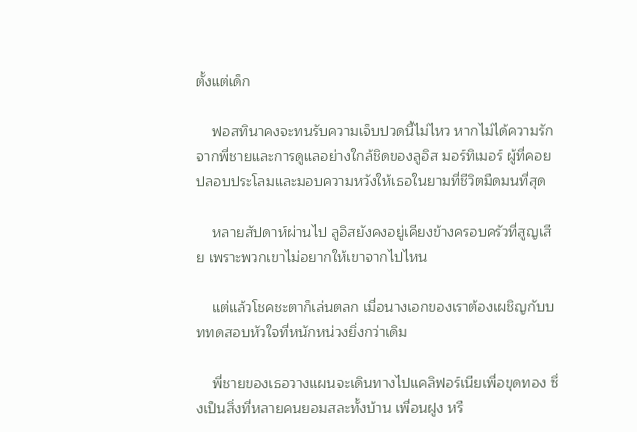ตั้งแต่เด็ก

    ฟอสทินาคงจะทนรับความเจ็บปวดนี้ไม่ไหว หากไม่ได้ความรักจากพี่ชายและการดูแลอย่างใกล้ชิดของลูอิส มอร์ทิเมอร์ ผู้ที่คอยปลอบประโลมและมอบความหวังให้เธอในยามที่ชีวิตมืดมนที่สุด

    หลายสัปดาห์ผ่านไป ลูอิสยังคงอยู่เคียงข้างครอบครัวที่สูญเสีย เพราะพวกเขาไม่อยากให้เขาจากไปไหน

    แต่แล้วโชคชะตาก็เล่นตลก เมื่อนางเอกของเราต้องเผชิญกับบททดสอบหัวใจที่หนักหน่วงยิ่งกว่าเดิม

    พี่ชายของเธอวางแผนจะเดินทางไปแคลิฟอร์เนียเพื่อขุดทอง ซึ่งเป็นสิ่งที่หลายคนยอมสละทั้งบ้าน เพื่อนฝูง หรื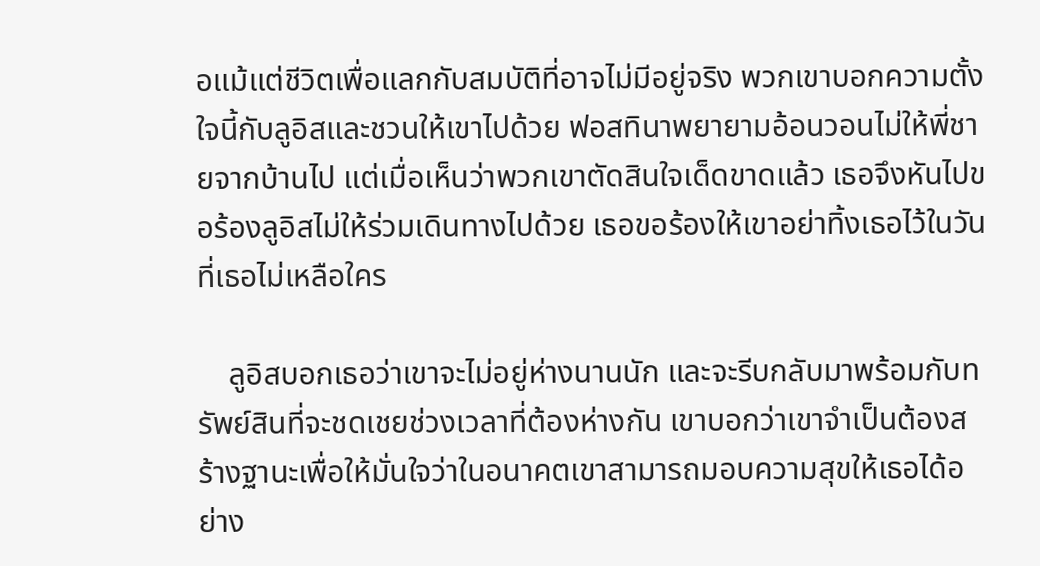อแม้แต่ชีวิตเพื่อแลกกับสมบัติที่อาจไม่มีอยู่จริง พวกเขาบอกความตั้งใจนี้กับลูอิสและชวนให้เขาไปด้วย ฟอสทินาพยายามอ้อนวอนไม่ให้พี่ชายจากบ้านไป แต่เมื่อเห็นว่าพวกเขาตัดสินใจเด็ดขาดแล้ว เธอจึงหันไปขอร้องลูอิสไม่ให้ร่วมเดินทางไปด้วย เธอขอร้องให้เขาอย่าทิ้งเธอไว้ในวันที่เธอไม่เหลือใคร

    ลูอิสบอกเธอว่าเขาจะไม่อยู่ห่างนานนัก และจะรีบกลับมาพร้อมกับทรัพย์สินที่จะชดเชยช่วงเวลาที่ต้องห่างกัน เขาบอกว่าเขาจำเป็นต้องสร้างฐานะเพื่อให้มั่นใจว่าในอนาคตเขาสามารถมอบความสุขให้เธอได้อย่าง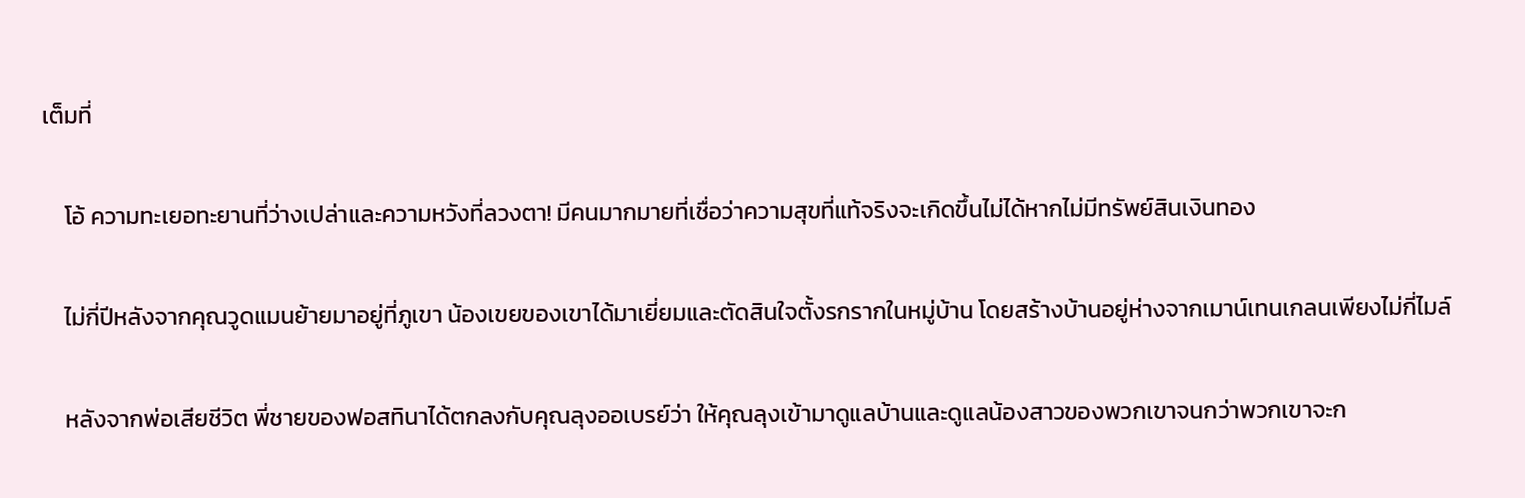เต็มที่

    โอ้ ความทะเยอทะยานที่ว่างเปล่าและความหวังที่ลวงตา! มีคนมากมายที่เชื่อว่าความสุขที่แท้จริงจะเกิดขึ้นไม่ได้หากไม่มีทรัพย์สินเงินทอง

    ไม่กี่ปีหลังจากคุณวูดแมนย้ายมาอยู่ที่ภูเขา น้องเขยของเขาได้มาเยี่ยมและตัดสินใจตั้งรกรากในหมู่บ้าน โดยสร้างบ้านอยู่ห่างจากเมาน์เทนเกลนเพียงไม่กี่ไมล์

    หลังจากพ่อเสียชีวิต พี่ชายของฟอสทินาได้ตกลงกับคุณลุงออเบรย์ว่า ให้คุณลุงเข้ามาดูแลบ้านและดูแลน้องสาวของพวกเขาจนกว่าพวกเขาจะก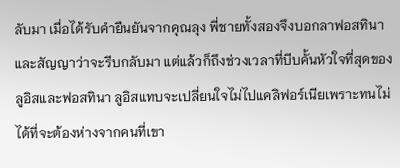ลับมา เมื่อได้รับคำยืนยันจากคุณลุง พี่ชายทั้งสองจึงบอกลาฟอสทินาและสัญญาว่าจะรีบกลับมา แต่แล้วก็ถึงช่วงเวลาที่บีบคั้นหัวใจที่สุดของลูอิสและฟอสทินา ลูอิสแทบจะเปลี่ยนใจไม่ไปแคลิฟอร์เนียเพราะทนไม่ได้ที่จะต้องห่างจากคนที่เขา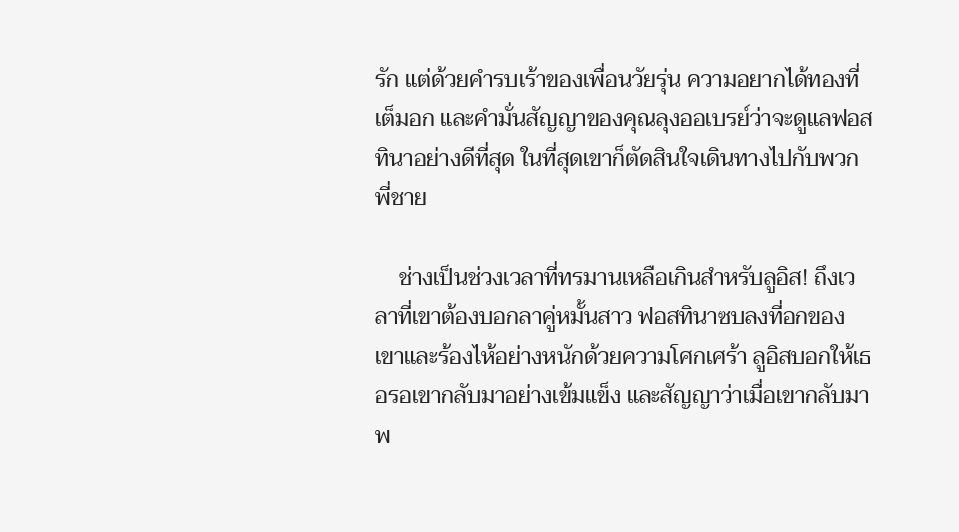รัก แต่ด้วยคำรบเร้าของเพื่อนวัยรุ่น ความอยากได้ทองที่เต็มอก และคำมั่นสัญญาของคุณลุงออเบรย์ว่าจะดูแลฟอสทินาอย่างดีที่สุด ในที่สุดเขาก็ตัดสินใจเดินทางไปกับพวกพี่ชาย

    ช่างเป็นช่วงเวลาที่ทรมานเหลือเกินสำหรับลูอิส! ถึงเวลาที่เขาต้องบอกลาคู่หมั้นสาว ฟอสทินาซบลงที่อกของเขาและร้องไห้อย่างหนักด้วยความโศกเศร้า ลูอิสบอกให้เธอรอเขากลับมาอย่างเข้มแข็ง และสัญญาว่าเมื่อเขากลับมา พ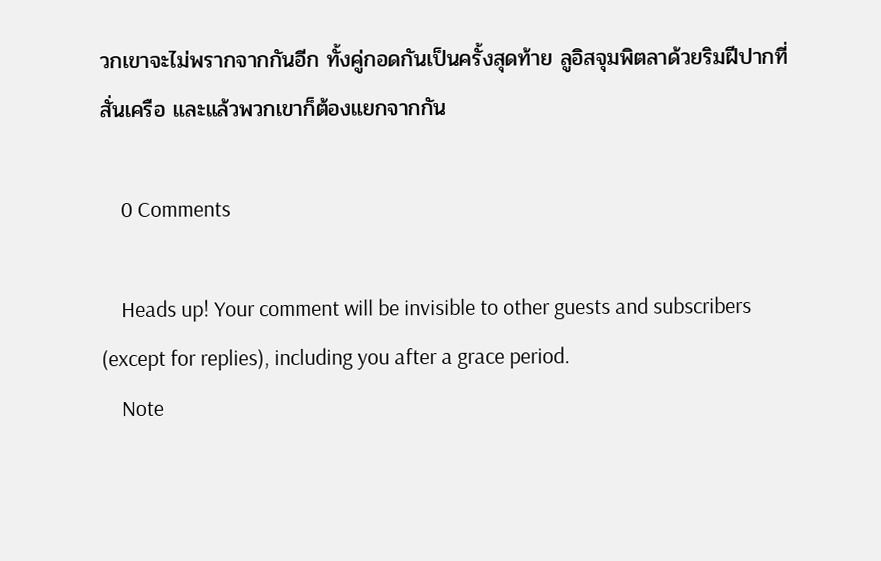วกเขาจะไม่พรากจากกันอีก ทั้งคู่กอดกันเป็นครั้งสุดท้าย ลูอิสจุมพิตลาด้วยริมฝีปากที่สั่นเครือ และแล้วพวกเขาก็ต้องแยกจากกัน

    0 Comments

    Heads up! Your comment will be invisible to other guests and subscribers (except for replies), including you after a grace period.
    Note